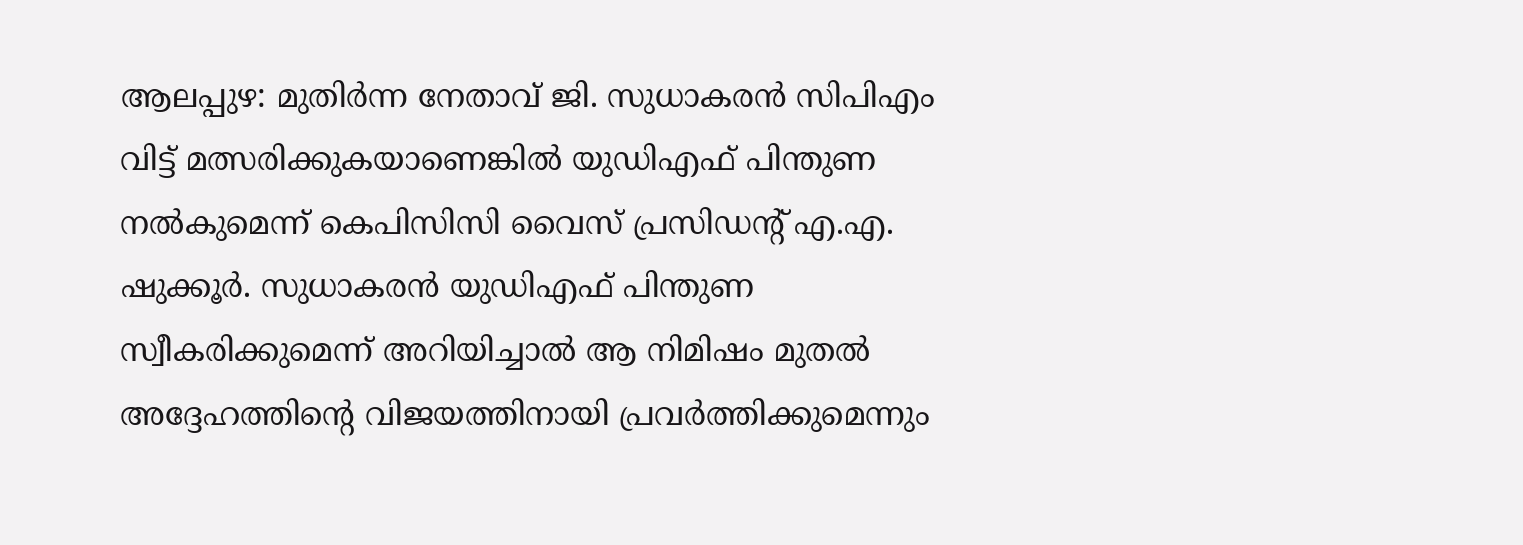ആലപ്പുഴ: മുതിർന്ന നേതാവ് ജി. സുധാകരൻ സിപിഎം വിട്ട് മത്സരിക്കുകയാണെങ്കിൽ യുഡിഎഫ് പിന്തുണ നൽകുമെന്ന് കെപിസിസി വൈസ് പ്രസിഡന്റ് എ.എ. ഷുക്കൂർ. സുധാകരൻ യുഡിഎഫ് പിന്തുണ സ്വീകരിക്കുമെന്ന് അറിയിച്ചാൽ ആ നിമിഷം മുതൽ അദ്ദേഹത്തിന്റെ വിജയത്തിനായി പ്രവർത്തിക്കുമെന്നും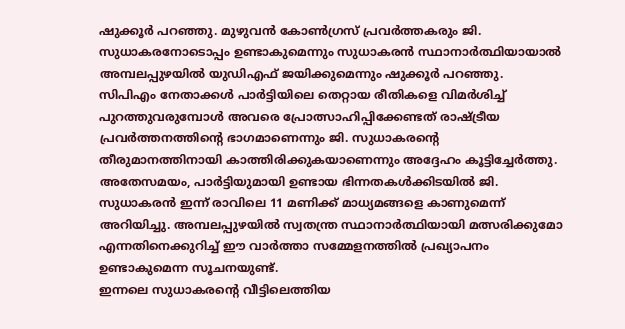ഷുക്കൂർ പറഞ്ഞു. മുഴുവൻ കോൺഗ്രസ് പ്രവർത്തകരും ജി. സുധാകരനോടൊപ്പം ഉണ്ടാകുമെന്നും സുധാകരൻ സ്ഥാനാർത്ഥിയായാൽ അമ്പലപ്പുഴയിൽ യുഡിഎഫ് ജയിക്കുമെന്നും ഷുക്കൂർ പറഞ്ഞു.
സിപിഎം നേതാക്കൾ പാർട്ടിയിലെ തെറ്റായ രീതികളെ വിമർശിച്ച് പുറത്തുവരുമ്പോൾ അവരെ പ്രോത്സാഹിപ്പിക്കേണ്ടത് രാഷ്ട്രീയ പ്രവർത്തനത്തിന്റെ ഭാഗമാണെന്നും ജി. സുധാകരന്റെ തീരുമാനത്തിനായി കാത്തിരിക്കുകയാണെന്നും അദ്ദേഹം കൂട്ടിച്ചേർത്തു. അതേസമയം, പാർട്ടിയുമായി ഉണ്ടായ ഭിന്നതകൾക്കിടയിൽ ജി. സുധാകരൻ ഇന്ന് രാവിലെ 11 മണിക്ക് മാധ്യമങ്ങളെ കാണുമെന്ന് അറിയിച്ചു. അമ്പലപ്പുഴയിൽ സ്വതന്ത്ര സ്ഥാനാർത്ഥിയായി മത്സരിക്കുമോ എന്നതിനെക്കുറിച്ച് ഈ വാർത്താ സമ്മേളനത്തിൽ പ്രഖ്യാപനം ഉണ്ടാകുമെന്ന സൂചനയുണ്ട്.
ഇന്നലെ സുധാകരന്റെ വീട്ടിലെത്തിയ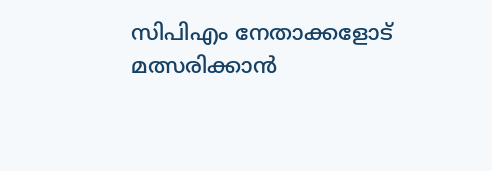സിപിഎം നേതാക്കളോട് മത്സരിക്കാൻ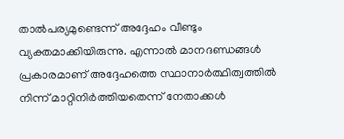താൽപര്യമുണ്ടെന്ന് അദ്ദേഹം വീണ്ടും വ്യക്തമാക്കിയിരുന്നു. എന്നാൽ മാനദണ്ഡങ്ങൾ പ്രകാരമാണ് അദ്ദേഹത്തെ സ്ഥാനാർത്ഥിത്വത്തിൽ നിന്ന് മാറ്റിനിർത്തിയതെന്ന് നേതാക്കൾ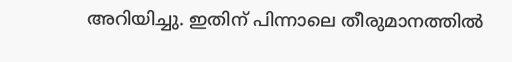അറിയിച്ചു. ഇതിന് പിന്നാലെ തീരുമാനത്തിൽ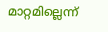മാറ്റമില്ലെന്ന്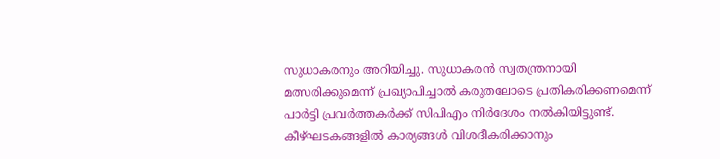സുധാകരനും അറിയിച്ചു. സുധാകരൻ സ്വതന്ത്രനായി മത്സരിക്കുമെന്ന് പ്രഖ്യാപിച്ചാൽ കരുതലോടെ പ്രതികരിക്കണമെന്ന് പാർട്ടി പ്രവർത്തകർക്ക് സിപിഎം നിർദേശം നൽകിയിട്ടുണ്ട്. കീഴ്ഘടകങ്ങളിൽ കാര്യങ്ങൾ വിശദീകരിക്കാനും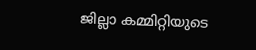ജില്ലാ കമ്മിറ്റിയുടെ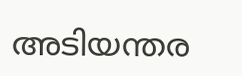അടിയന്തര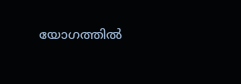യോഗത്തിൽ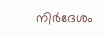നിർദേശം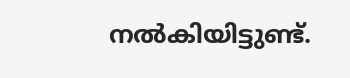നൽകിയിട്ടുണ്ട്.